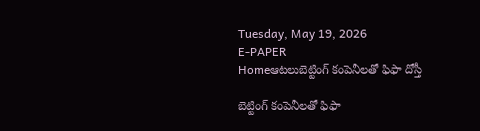Tuesday, May 19, 2026
E-PAPER
Homeఆటలుబెట్టింగ్‌ కంపెనీలతో ఫిఫా దోస్తీ

బెట్టింగ్‌ కంపెనీలతో ఫిఫా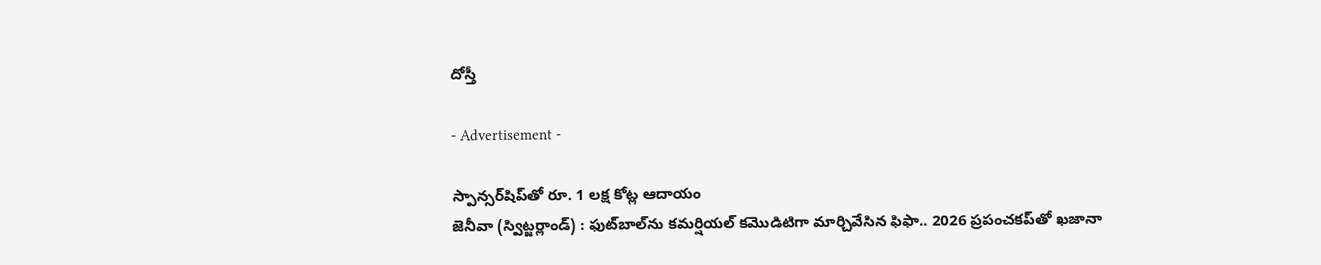దోస్తీ

- Advertisement -

స్పాన్సర్‌‌షిప్‌తో రూ. 1 లక్ష‍ కోట్ల ఆదాయం
జెనీవా (స్విట్జర్లాండ్‌) : ఫుట్‌‌బాల్‌‌ను కమర్షియల్‌ ‌కమొడిటిగా మార్చివేసిన ఫిఫా.. 2026 ప్రపంచకప్‌‌తో ఖజానా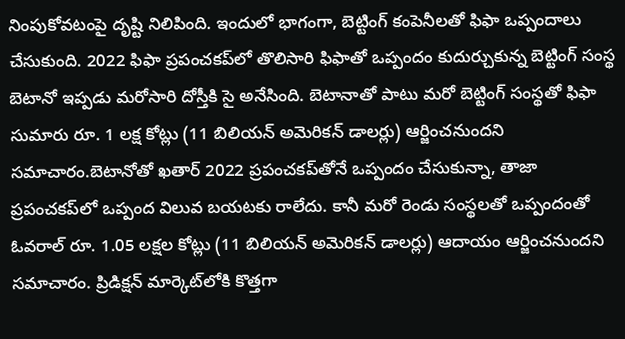నింపుకోవటంపై దృష్టి నిలిపింది. ఇందులో భాగంగా, బెట్టింగ్‌ ‌కంపెనీలతో ఫిఫా ఒప్పందాలు చేసుకుంది. 2022 ఫిఫా ప్రపంచకప్‌‌లో తొలిసారి ఫిఫాతో ఒప్పందం కుదుర్చుకున్న బెట్టింగ్‌ ‌సంస్థ బెటానో ఇప్పడు మరోసారి దోస్తీకి సై అనేసింది. బెటానాతో పాటు మరో బెట్టింగ్‌ ‌సంస్థతో ఫిఫా సుమారు రూ. 1 లక్ష‍ కోట్లు (11 బిలియన్‌ అమెరికన్‌ ‌డాలర్లు) ఆర్జించనుందని సమాచారం.బెటానోతో ఖతార్‌ 2022 ప్రపంచకప్‌‌తోనే ఒప్పందం చేసుకున్నా, తాజా ప్రపంచకప్‌‌లో ఒప్పంద విలువ బయటకు రాలేదు. కానీ మరో రెండు సంస్థలతో ఒప్పందంతో ఓవరాల్‌ ‌రూ. 1.05 లక్ష‍ల కోట్లు (11 బిలియన్‌ అమెరికన్‌ ‌డాలర్లు) ఆదాయం ఆర్జించనుందని సమాచారం. ప్రిడిక్ష‍న్‌ ‌మార్కెట్‌‌లోకి కొత్తగా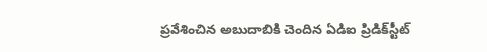ప్రవేశించిన అబుదాబికి చెందిన ఏడిఐ ప్రిడిక్‌‌స్టీట్‌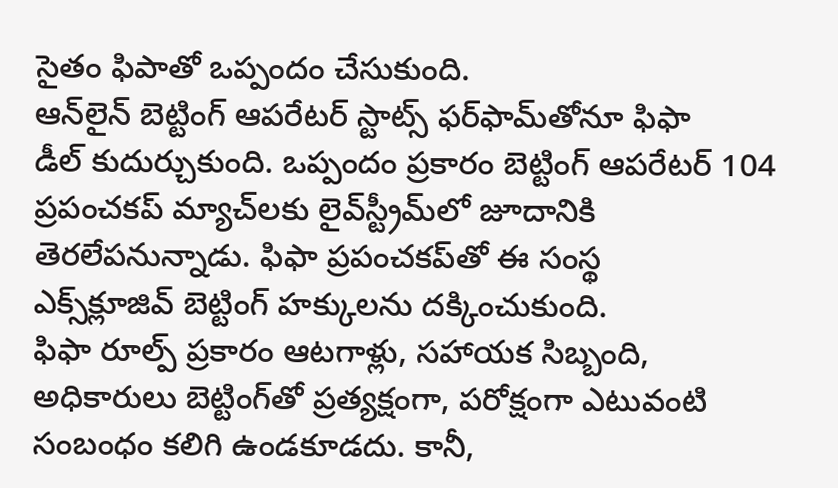సైతం ఫిపాతో ఒప్పందం చేసుకుంది.
ఆన్‌‌లైన్‌ ‌బెట్టింగ్‌ ఆపరేటర్‌ ‌స్టాట్స్‌ ‌ఫర్‌‌ఫామ్‌‌తోనూ ‌ఫిఫా డీల్‌ ‌కుదుర్చుకుంది. ఒప్పందం ప్రకారం బెట్టింగ్ ఆపరేటర్‌ 104 ప్రపంచకప్‌ ‌మ్యాచ్‌‌లకు లైవ్‌‌స్ట్రీమ్‌‌లో జూదానికి తెరలేపనున్నాడు. ఫిఫా ప్రపంచకప్‌‌తో ఈ సంస్థ ఎక్స్‌‌క్లూజివ్‌ ‌బెట్టింగ్‌ ‌హక్కులను దక్కించుకుంది.
ఫిఫా రూల్ప్‌ ‌ప్రకారం ఆటగాళ్లు, సహాయక సిబ్బంది, అధికారులు బెట్టింగ్‌‌తో ప్రత్యక్ష‍ంగా, పరోక్ష‍ంగా ఎటువంటి సంబంధం కలిగి ఉండకూడదు. కానీ,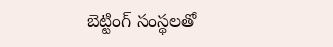బెట్టింగ్‌ ‌సంస్థలతో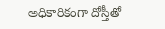అధికారికంగా దోస్తీతో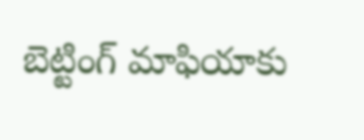బెట్టింగ్‌ ‌మాఫియాకు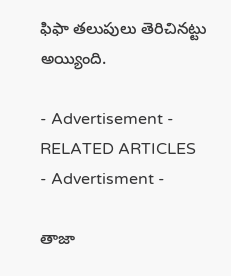ఫిఫా తలుపులు తెరిచినట్టు అయ్యింది.

- Advertisement -
RELATED ARTICLES
- Advertisment -

తాజా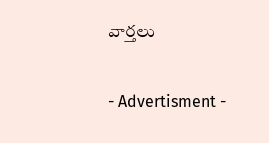వార్తలు

- Advertisment -